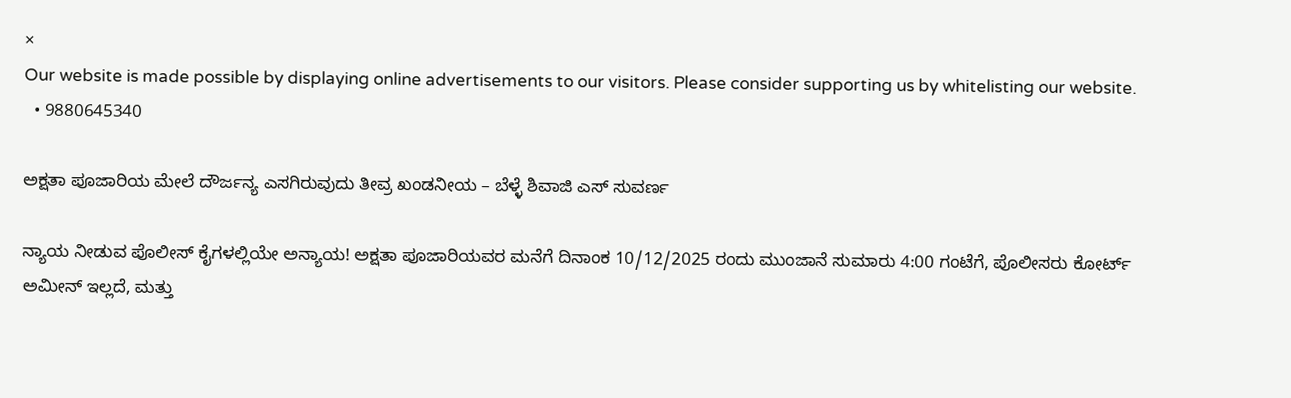×
Our website is made possible by displaying online advertisements to our visitors. Please consider supporting us by whitelisting our website.
  • 9880645340

ಅಕ್ಷತಾ ಪೂಜಾರಿಯ ಮೇಲೆ ದೌರ್ಜನ್ಯ ಎಸಗಿರುವುದು ತೀವ್ರ ಖಂಡನೀಯ – ಬೆಳ್ಳೆ ಶಿವಾಜಿ ಎಸ್ ಸುವರ್ಣ

ನ್ಯಾಯ ನೀಡುವ ಪೊಲೀಸ್ ಕೈಗಳಲ್ಲಿಯೇ ಅನ್ಯಾಯ! ಅಕ್ಷತಾ ಪೂಜಾರಿಯವರ ಮನೆಗೆ ದಿನಾಂಕ 10/12/2025 ರಂದು ಮುಂಜಾನೆ ಸುಮಾರು 4:00 ಗಂಟೆಗೆ, ಪೊಲೀಸರು ಕೋರ್ಟ್ ಅಮೀನ್ ಇಲ್ಲದೆ, ಮತ್ತು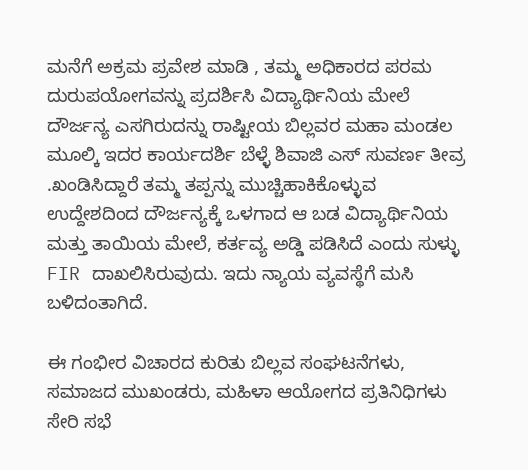ಮನೆಗೆ ಅಕ್ರಮ ಪ್ರವೇಶ ಮಾಡಿ , ತಮ್ಮ ಅಧಿಕಾರದ ಪರಮ ದುರುಪಯೋಗವನ್ನು ಪ್ರದರ್ಶಿಸಿ ವಿದ್ಯಾರ್ಥಿನಿಯ ಮೇಲೆ ದೌರ್ಜನ್ಯ ಎಸಗಿರುದನ್ನು ರಾಷ್ಟೀಯ ಬಿಲ್ಲವರ ಮಹಾ ಮಂಡಲ ಮೂಲ್ಕಿ ಇದರ ಕಾರ್ಯದರ್ಶಿ ಬೆಳ್ಳೆ ಶಿವಾಜಿ ಎಸ್ ಸುವರ್ಣ ತೀವ್ರ .ಖಂಡಿಸಿದ್ದಾರೆ ತಮ್ಮ ತಪ್ಪನ್ನು ಮುಚ್ಚಿಹಾಕಿಕೊಳ್ಳುವ ಉದ್ದೇಶದಿಂದ ದೌರ್ಜನ್ಯಕ್ಕೆ ಒಳಗಾದ ಆ ಬಡ ವಿದ್ಯಾರ್ಥಿನಿಯ ಮತ್ತು ತಾಯಿಯ ಮೇಲೆ, ಕರ್ತವ್ಯ ಅಡ್ಡಿ ಪಡಿಸಿದೆ ಎಂದು ಸುಳ್ಳು FIR ದಾಖಲಿಸಿರುವುದು. ಇದು ನ್ಯಾಯ ವ್ಯವಸ್ಥೆಗೆ ಮಸಿ ಬಳಿದಂತಾಗಿದೆ.

ಈ ಗಂಭೀರ ವಿಚಾರದ ಕುರಿತು ಬಿಲ್ಲವ ಸಂಘಟನೆಗಳು, ಸಮಾಜದ ಮುಖಂಡರು, ಮಹಿಳಾ ಆಯೋಗದ ಪ್ರತಿನಿಧಿಗಳು ಸೇರಿ ಸಭೆ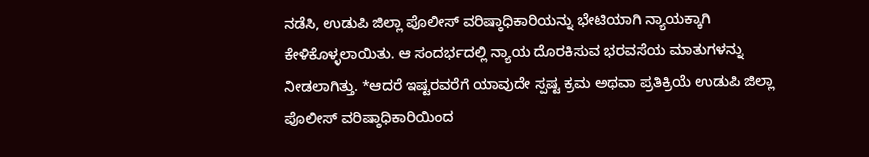ನಡೆಸಿ, ಉಡುಪಿ ಜಿಲ್ಲಾ ಪೊಲೀಸ್ ವರಿಷ್ಠಾಧಿಕಾರಿಯನ್ನು ಭೇಟಿಯಾಗಿ ನ್ಯಾಯಕ್ಕಾಗಿ ಕೇಳಿಕೊಳ್ಳಲಾಯಿತು. ಆ ಸಂದರ್ಭದಲ್ಲಿ ನ್ಯಾಯ ದೊರಕಿಸುವ ಭರವಸೆಯ ಮಾತುಗಳನ್ನು ನೀಡಲಾಗಿತ್ತು. *ಆದರೆ ಇಷ್ಟರವರೆಗೆ ಯಾವುದೇ ಸ್ಪಷ್ಟ ಕ್ರಮ ಅಥವಾ ಪ್ರತಿಕ್ರಿಯೆ ಉಡುಪಿ ಜಿಲ್ಲಾ ಪೊಲೀಸ್ ವರಿಷ್ಠಾಧಿಕಾರಿಯಿಂದ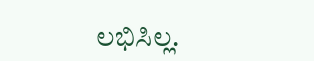ಲಭಿಸಿಲ್ಲ.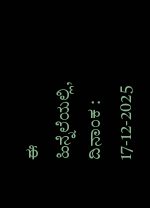ಈ ಹಿನ್ನೆಲೆಯಲ್ಲಿ, ದಿನಾಂಕ : 17-12-2025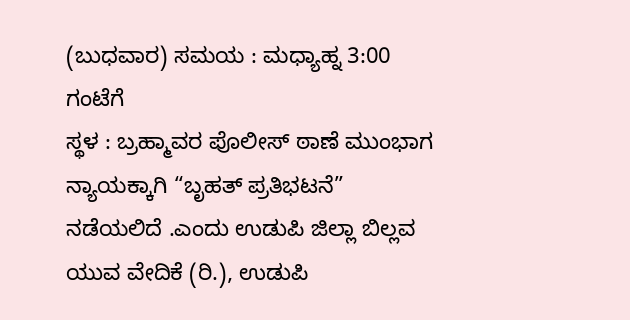(ಬುಧವಾರ) ಸಮಯ : ಮಧ್ಯಾಹ್ನ 3:00 ಗಂಟೆಗೆ
ಸ್ಥಳ : ಬ್ರಹ್ಮಾವರ ಪೊಲೀಸ್ ಠಾಣೆ ಮುಂಭಾಗ ನ್ಯಾಯಕ್ಕಾಗಿ “ಬೃಹತ್ ಪ್ರತಿಭಟನೆ” ನಡೆಯಲಿದೆ .ಎಂದು ಉಡುಪಿ ಜಿಲ್ಲಾ ಬಿಲ್ಲವ ಯುವ ವೇದಿಕೆ (ರಿ.), ಉಡುಪಿ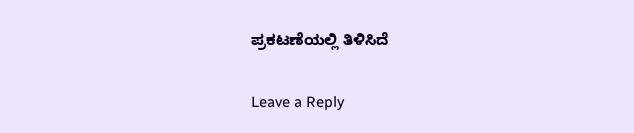ಪ್ರಕಟಣೆಯಲ್ಲಿ ತಿಳಿಸಿದೆ

Leave a Reply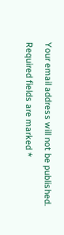Your email address will not be published. Required fields are marked *